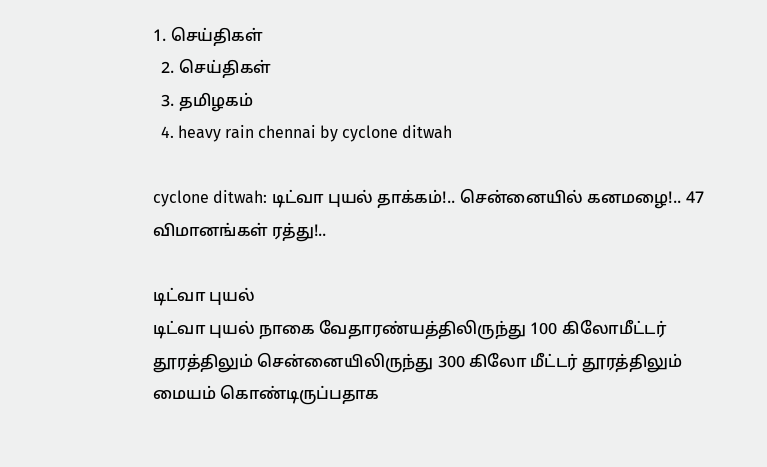1. செய்திகள்
  2. செய்திகள்
  3. த‌மிழக‌ம்
  4. heavy rain chennai by cyclone ditwah

cyclone ditwah: டிட்வா புயல் தாக்கம்!.. சென்னையில் கனமழை!.. 47 விமானங்கள் ரத்து!..

டிட்வா புயல்
டிட்வா புயல் நாகை வேதாரண்யத்திலிருந்து 100 கிலோமீட்டர் தூரத்திலும் சென்னையிலிருந்து 300 கிலோ மீட்டர் தூரத்திலும் மையம் கொண்டிருப்பதாக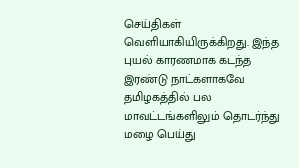செய்திகள் வெளியாகியிருக்கிறது. இந்த புயல் காரணமாக கடந்த இரண்டு நாட்களாகவே தமிழகத்தில் பல மாவட்டங்களிலும் தொடர்ந்து மழை பெய்து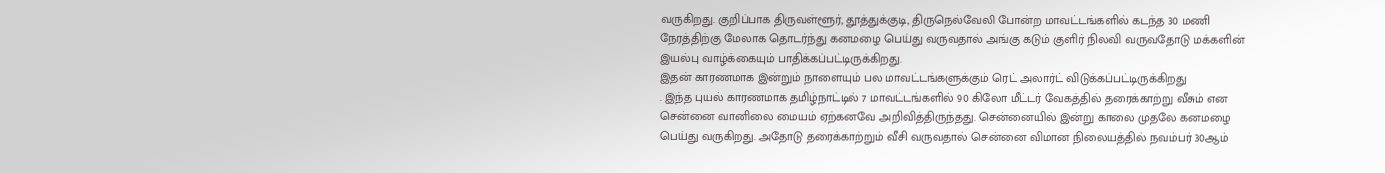வருகிறது. குறிப்பாக திருவள்ளூர், தூத்துக்குடி, திருநெல்வேலி போன்ற மாவட்டங்களில் கடந்த 30 மணி நேரத்திற்கு மேலாக தொடர்ந்து கனமழை பெய்து வருவதால் அங்கு கடும் குளிர் நிலவி வருவதோடு மக்களின் இயல்பு வாழ்க்கையும் பாதிக்கப்பட்டிருக்கிறது.
இதன் காரணமாக இன்றும் நாளையும் பல மாவட்டங்களுக்கும் ரெட் அலார்ட் விடுக்கப்பட்டிருக்கிறது
. இந்த புயல் காரணமாக தமிழ்நாட்டில் 7 மாவட்டங்களில் 90 கிலோ மீட்டர் வேகத்தில் தரைக்காற்று வீசும் என சென்னை வானிலை மையம் ஏற்கனவே அறிவித்திருந்தது. சென்னையில் இன்று காலை முதலே கனமழை பெய்து வருகிறது. அதோடு தரைக்காற்றும் வீசி வருவதால் சென்னை விமான நிலையத்தில் நவம்பர் 30ஆம்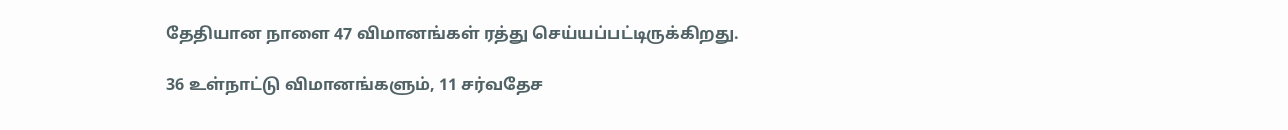தேதியான நாளை 47 விமானங்கள் ரத்து செய்யப்பட்டிருக்கிறது.

36 உள்நாட்டு விமானங்களும், 11 சர்வதேச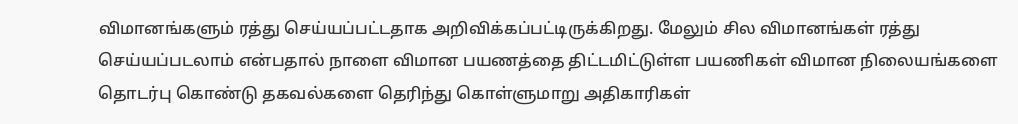விமானங்களும் ரத்து செய்யப்பட்டதாக அறிவிக்கப்பட்டிருக்கிறது. மேலும் சில விமானங்கள் ரத்து செய்யப்படலாம் என்பதால் நாளை விமான பயணத்தை திட்டமிட்டுள்ள பயணிகள் விமான நிலையங்களை தொடர்பு கொண்டு தகவல்களை தெரிந்து கொள்ளுமாறு அதிகாரிகள்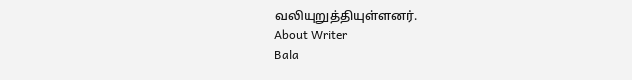வலியுறுத்தியுள்ளனர்.
About Writer
Bala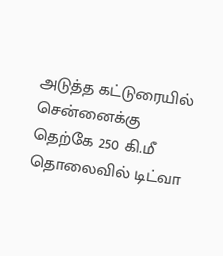அடுத்த கட்டுரையில்
சென்னைக்கு தெற்கே 250 கி.மீ தொலைவில் டிட்வா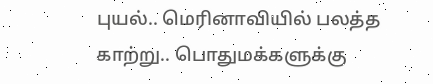புயல்.. மெரினாவியில் பலத்த காற்று.. பொதுமக்களுக்கு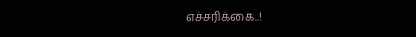எச்சரிக்கை..!